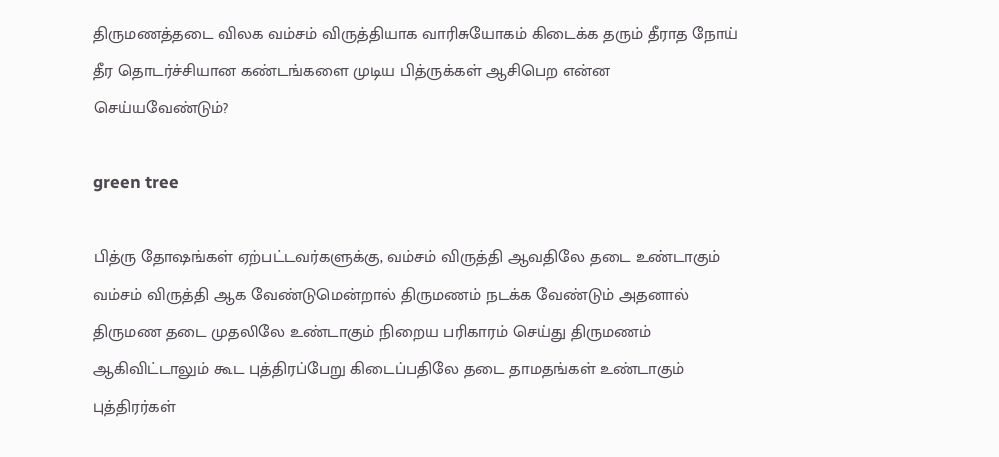திருமணத்தடை விலக வம்சம் விருத்தியாக வாரிசுயோகம் கிடைக்க தரும் தீராத நோய் தீர தொடர்ச்சியான கண்டங்களை முடிய பித்ருக்கள் ஆசிபெற என்ன செய்யவேண்டும்?

green tree

பித்ரு தோஷங்கள் ஏற்பட்டவர்களுக்கு, வம்சம் விருத்தி ஆவதிலே தடை உண்டாகும் வம்சம் விருத்தி ஆக வேண்டுமென்றால் திருமணம் நடக்க வேண்டும் அதனால் திருமண தடை முதலிலே உண்டாகும் நிறைய பரிகாரம் செய்து திருமணம் ஆகிவிட்டாலும் கூட புத்திரப்பேறு கிடைப்பதிலே தடை தாமதங்கள் உண்டாகும் புத்திரர்கள்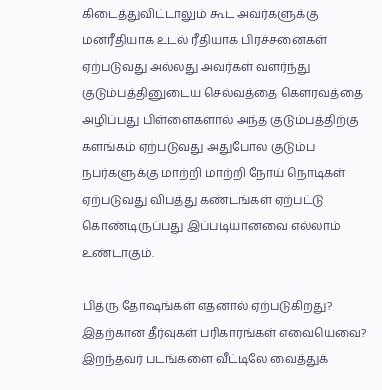கிடைத்துவிட்டாலும் கூட அவர்களுக்கு மனரீதியாக உடல் ரீதியாக பிரச்சனைகள் ஏற்படுவது அல்லது அவர்கள் வளர்ந்து குடும்பத்தினுடைய செல்வத்தை கௌரவத்தை அழிப்பது பிள்ளைகளால் அந்த குடும்பத்திற்கு களங்கம் ஏற்படுவது அதுபோல குடும்ப நபர்களுக்கு மாற்றி மாற்றி நோய் நொடிகள் ஏற்படுவது விபத்து கண்டங்கள் ஏற்பட்டு கொண்டிருப்பது இப்படியானவை எல்லாம் உண்டாகும்.

பித்ரு தோஷங்கள் எதனால் ஏற்படுகிறது? இதற்கான தீர்வுகள் பரிகாரங்கள் எவையெவை? இறந்தவர் படங்களை வீட்டிலே வைத்துக்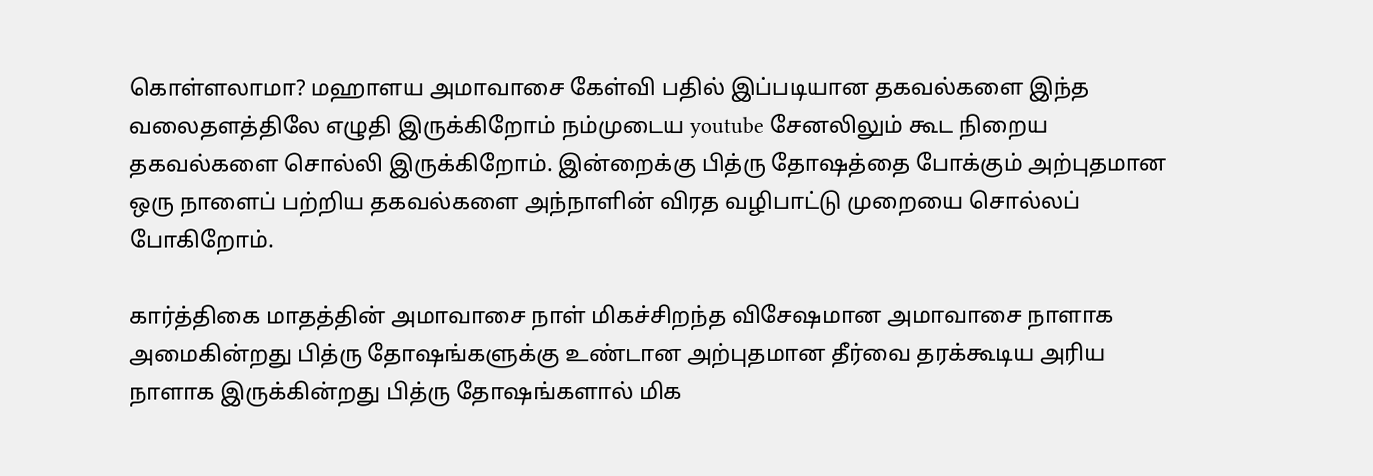கொள்ளலாமா? மஹாளய அமாவாசை கேள்வி பதில் இப்படியான தகவல்களை இந்த வலைதளத்திலே எழுதி இருக்கிறோம் நம்முடைய youtube சேனலிலும் கூட நிறைய தகவல்களை சொல்லி இருக்கிறோம். இன்றைக்கு பித்ரு தோஷத்தை போக்கும் அற்புதமான ஒரு நாளைப் பற்றிய தகவல்களை அந்நாளின் விரத வழிபாட்டு முறையை சொல்லப் போகிறோம்.

கார்த்திகை மாதத்தின் அமாவாசை நாள் மிகச்சிறந்த விசேஷமான அமாவாசை நாளாக அமைகின்றது பித்ரு தோஷங்களுக்கு உண்டான அற்புதமான தீர்வை தரக்கூடிய அரிய நாளாக இருக்கின்றது பித்ரு தோஷங்களால் மிக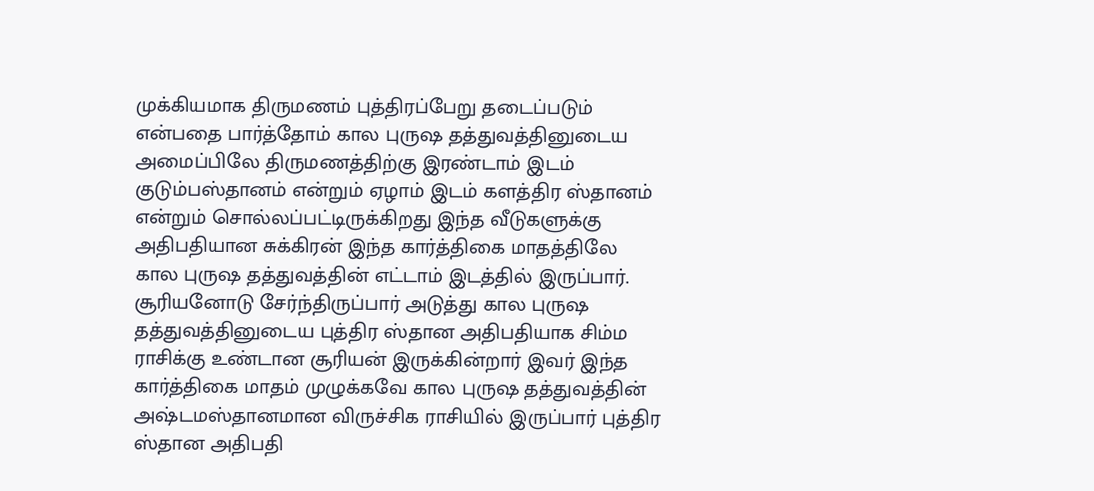முக்கியமாக திருமணம் புத்திரப்பேறு தடைப்படும் என்பதை பார்த்தோம் கால புருஷ தத்துவத்தினுடைய அமைப்பிலே திருமணத்திற்கு இரண்டாம் இடம் குடும்பஸ்தானம் என்றும் ஏழாம் இடம் களத்திர ஸ்தானம் என்றும் சொல்லப்பட்டிருக்கிறது இந்த வீடுகளுக்கு அதிபதியான சுக்கிரன் இந்த கார்த்திகை மாதத்திலே கால புருஷ தத்துவத்தின் எட்டாம் இடத்தில் இருப்பார். சூரியனோடு சேர்ந்திருப்பார் அடுத்து கால புருஷ தத்துவத்தினுடைய புத்திர ஸ்தான அதிபதியாக சிம்ம ராசிக்கு உண்டான சூரியன் இருக்கின்றார் இவர் இந்த கார்த்திகை மாதம் முழுக்கவே கால புருஷ தத்துவத்தின் அஷ்டமஸ்தானமான விருச்சிக ராசியில் இருப்பார் புத்திர ஸ்தான அதிபதி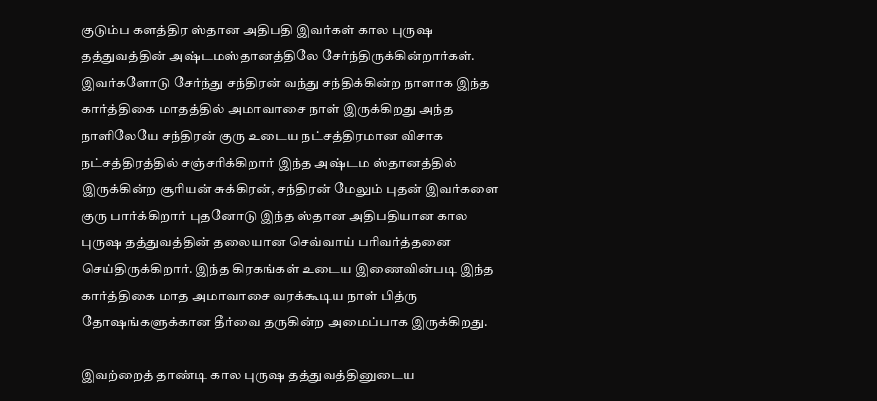குடும்ப களத்திர ஸ்தான அதிபதி இவர்கள் கால புருஷ தத்துவத்தின் அஷ்டமஸ்தானத்திலே சேர்ந்திருக்கின்றார்கள். இவர்களோடு சேர்ந்து சந்திரன் வந்து சந்திக்கின்ற நாளாக இந்த கார்த்திகை மாதத்தில் அமாவாசை நாள் இருக்கிறது அந்த நாளிலேயே சந்திரன் குரு உடைய நட்சத்திரமான விசாக நட்சத்திரத்தில் சஞ்சரிக்கிறார் இந்த அஷ்டம ஸ்தானத்தில் இருக்கின்ற சூரியன் சுக்கிரன், சந்திரன் மேலும் புதன் இவர்களை குரு பார்க்கிறார் புதனோடு இந்த ஸ்தான அதிபதியான கால புருஷ தத்துவத்தின் தலையான செவ்வாய் பரிவர்த்தனை செய்திருக்கிறார். இந்த கிரகங்கள் உடைய இணைவின்படி இந்த கார்த்திகை மாத அமாவாசை வரக்கூடிய நாள் பித்ரு தோஷங்களுக்கான தீர்வை தருகின்ற அமைப்பாக இருக்கிறது.

இவற்றைத் தாண்டி கால புருஷ தத்துவத்தினுடைய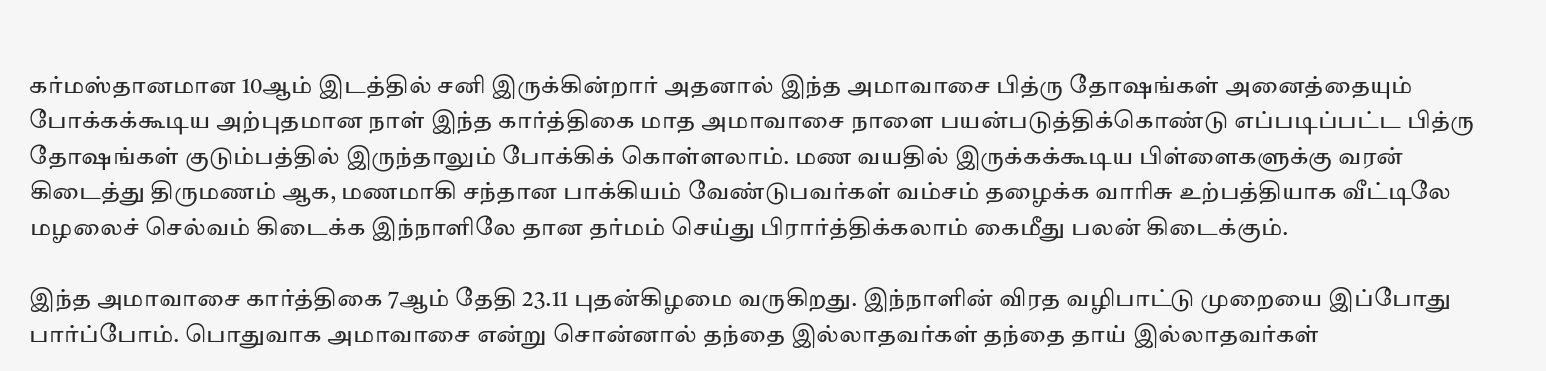கர்மஸ்தானமான 10ஆம் இடத்தில் சனி இருக்கின்றார் அதனால் இந்த அமாவாசை பித்ரு தோஷங்கள் அனைத்தையும் போக்கக்கூடிய அற்புதமான நாள் இந்த கார்த்திகை மாத அமாவாசை நாளை பயன்படுத்திக்கொண்டு எப்படிப்பட்ட பித்ரு தோஷங்கள் குடும்பத்தில் இருந்தாலும் போக்கிக் கொள்ளலாம். மண வயதில் இருக்கக்கூடிய பிள்ளைகளுக்கு வரன் கிடைத்து திருமணம் ஆக, மணமாகி சந்தான பாக்கியம் வேண்டுபவர்கள் வம்சம் தழைக்க வாரிசு உற்பத்தியாக வீட்டிலே மழலைச் செல்வம் கிடைக்க இந்நாளிலே தான தர்மம் செய்து பிரார்த்திக்கலாம் கைமீது பலன் கிடைக்கும்.

இந்த அமாவாசை கார்த்திகை 7ஆம் தேதி 23.11 புதன்கிழமை வருகிறது. இந்நாளின் விரத வழிபாட்டு முறையை இப்போது பார்ப்போம். பொதுவாக அமாவாசை என்று சொன்னால் தந்தை இல்லாதவர்கள் தந்தை தாய் இல்லாதவர்கள்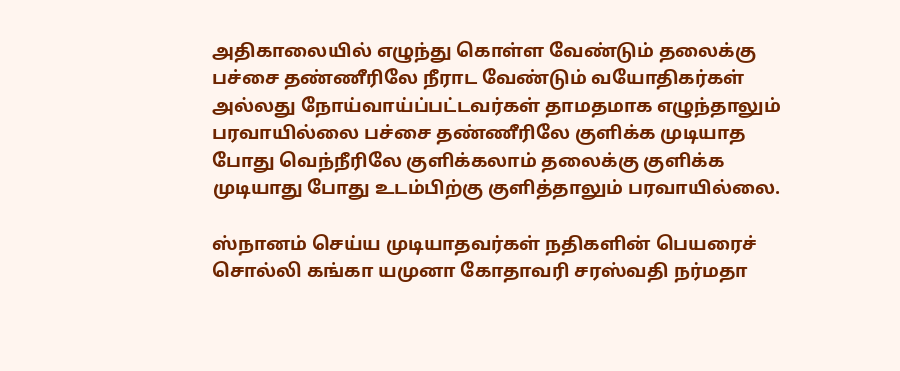அதிகாலையில் எழுந்து கொள்ள வேண்டும் தலைக்கு பச்சை தண்ணீரிலே நீராட வேண்டும் வயோதிகர்கள் அல்லது நோய்வாய்ப்பட்டவர்கள் தாமதமாக எழுந்தாலும் பரவாயில்லை பச்சை தண்ணீரிலே குளிக்க முடியாத போது வெந்நீரிலே குளிக்கலாம் தலைக்கு குளிக்க முடியாது போது உடம்பிற்கு குளித்தாலும் பரவாயில்லை.

ஸ்நானம் செய்ய முடியாதவர்கள் நதிகளின் பெயரைச் சொல்லி கங்கா யமுனா கோதாவரி சரஸ்வதி நர்மதா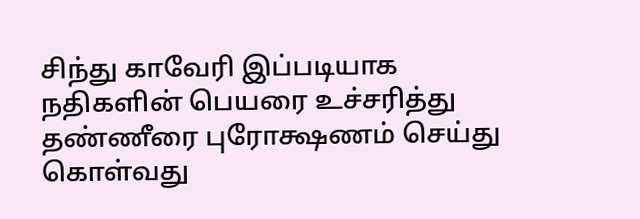சிந்து காவேரி இப்படியாக நதிகளின் பெயரை உச்சரித்து தண்ணீரை புரோக்ஷணம் செய்து கொள்வது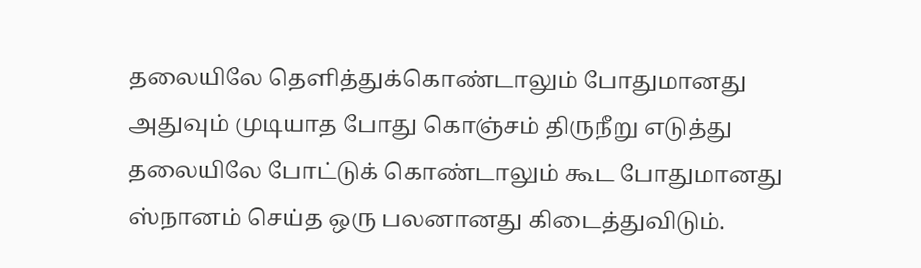தலையிலே தெளித்துக்கொண்டாலும் போதுமானது அதுவும் முடியாத போது கொஞ்சம் திருநீறு எடுத்து தலையிலே போட்டுக் கொண்டாலும் கூட போதுமானது ஸ்நானம் செய்த ஒரு பலனானது கிடைத்துவிடும்.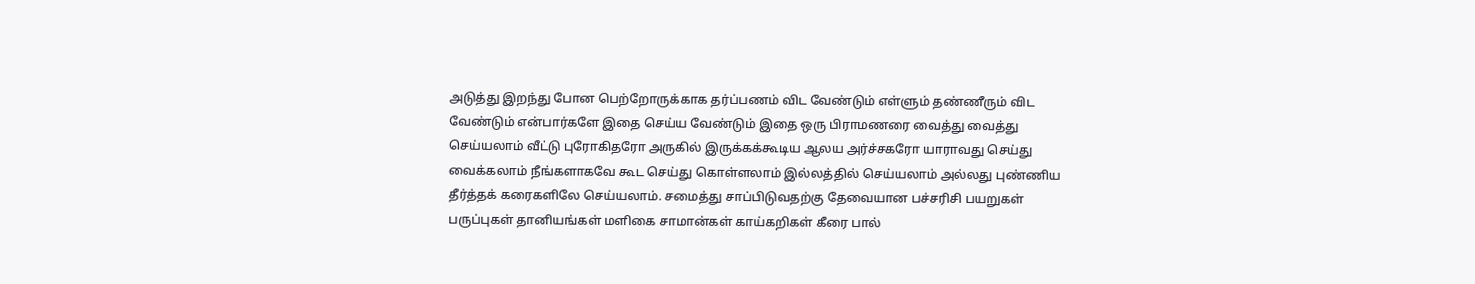அடுத்து இறந்து போன பெற்றோருக்காக தர்ப்பணம் விட வேண்டும் எள்ளும் தண்ணீரும் விட வேண்டும் என்பார்களே இதை செய்ய வேண்டும் இதை ஒரு பிராமணரை வைத்து வைத்து செய்யலாம் வீட்டு புரோகிதரோ அருகில் இருக்கக்கூடிய ஆலய அர்ச்சகரோ யாராவது செய்து வைக்கலாம் நீங்களாகவே கூட செய்து கொள்ளலாம் இல்லத்தில் செய்யலாம் அல்லது புண்ணிய தீர்த்தக் கரைகளிலே செய்யலாம். சமைத்து சாப்பிடுவதற்கு தேவையான பச்சரிசி பயறுகள் பருப்புகள் தானியங்கள் மளிகை சாமான்கள் காய்கறிகள் கீரை பால்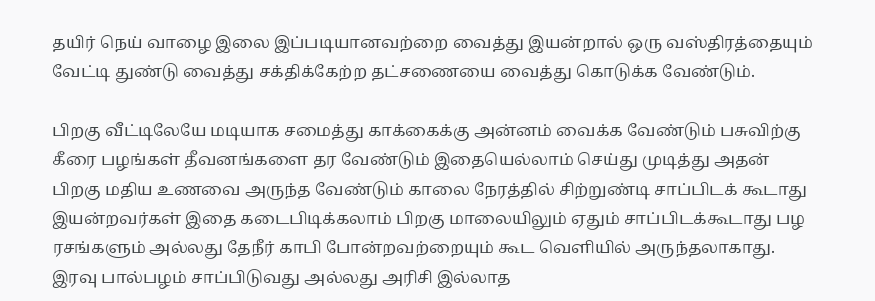தயிர் நெய் வாழை இலை இப்படியானவற்றை வைத்து இயன்றால் ஒரு வஸ்திரத்தையும் வேட்டி துண்டு வைத்து சக்திக்கேற்ற தட்சணையை வைத்து கொடுக்க வேண்டும்.

பிறகு வீட்டிலேயே மடியாக சமைத்து காக்கைக்கு அன்னம் வைக்க வேண்டும் பசுவிற்கு கீரை பழங்கள் தீவனங்களை தர வேண்டும் இதையெல்லாம் செய்து முடித்து அதன் பிறகு மதிய உணவை அருந்த வேண்டும் காலை நேரத்தில் சிற்றுண்டி சாப்பிடக் கூடாது இயன்றவர்கள் இதை கடைபிடிக்கலாம் பிறகு மாலையிலும் ஏதும் சாப்பிடக்கூடாது பழ ரசங்களும் அல்லது தேநீர் காபி போன்றவற்றையும் கூட வெளியில் அருந்தலாகாது. இரவு பால்பழம் சாப்பிடுவது அல்லது அரிசி இல்லாத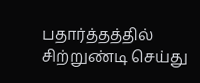பதார்த்தத்தில் சிற்றுண்டி செய்து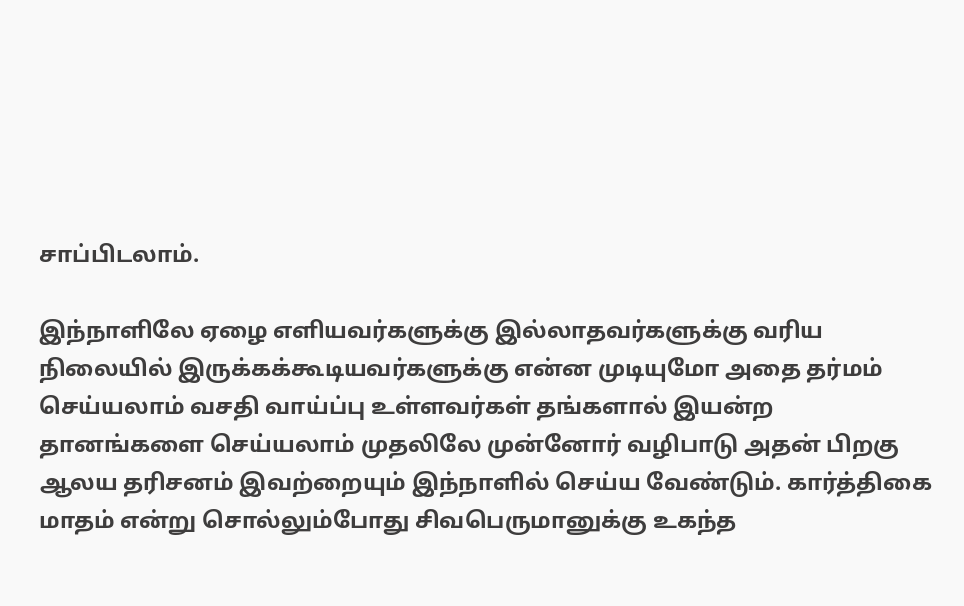சாப்பிடலாம்.

இந்நாளிலே ஏழை எளியவர்களுக்கு இல்லாதவர்களுக்கு வரிய நிலையில் இருக்கக்கூடியவர்களுக்கு என்ன முடியுமோ அதை தர்மம் செய்யலாம் வசதி வாய்ப்பு உள்ளவர்கள் தங்களால் இயன்ற தானங்களை செய்யலாம் முதலிலே முன்னோர் வழிபாடு அதன் பிறகு ஆலய தரிசனம் இவற்றையும் இந்நாளில் செய்ய வேண்டும். கார்த்திகை மாதம் என்று சொல்லும்போது சிவபெருமானுக்கு உகந்த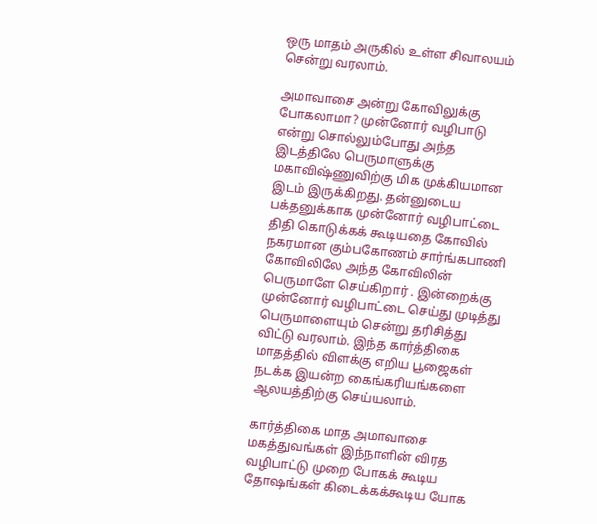ஒரு மாதம் அருகில் உள்ள சிவாலயம் சென்று வரலாம்.

அமாவாசை அன்று கோவிலுக்கு போகலாமா? முன்னோர் வழிபாடு என்று சொல்லும்போது அந்த இடத்திலே பெருமாளுக்கு மகாவிஷ்ணுவிற்கு மிக முக்கியமான இடம் இருக்கிறது. தன்னுடைய பக்தனுக்காக முன்னோர் வழிபாட்டை திதி கொடுக்கக் கூடியதை கோவில் நகரமான கும்பகோணம் சார்ங்கபாணி கோவிலிலே அந்த கோவிலின் பெருமாளே செய்கிறார் . இன்றைக்கு முன்னோர் வழிபாட்டை செய்து முடித்து பெருமாளையும் சென்று தரிசித்து விட்டு வரலாம். இந்த கார்த்திகை மாதத்தில் விளக்கு எறிய பூஜைகள் நடக்க இயன்ற கைங்கரியங்களை ஆலயத்திற்கு செய்யலாம்.

கார்த்திகை மாத அமாவாசை மகத்துவங்கள் இந்நாளின் விரத வழிபாட்டு முறை போகக் கூடிய தோஷங்கள் கிடைக்கக்கூடிய யோக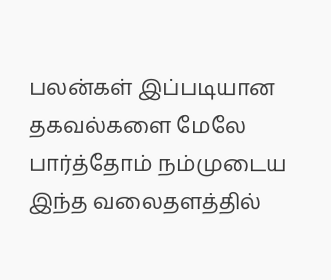பலன்கள் இப்படியான தகவல்களை மேலே பார்த்தோம் நம்முடைய இந்த வலைதளத்தில்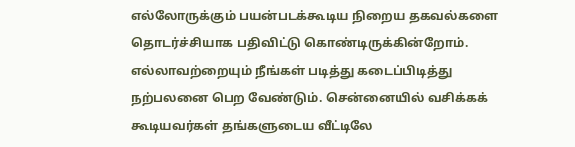எல்லோருக்கும் பயன்படக்கூடிய நிறைய தகவல்களை தொடர்ச்சியாக பதிவிட்டு கொண்டிருக்கின்றோம். எல்லாவற்றையும் நீங்கள் படித்து கடைப்பிடித்து நற்பலனை பெற வேண்டும். சென்னையில் வசிக்கக் கூடியவர்கள் தங்களுடைய வீட்டிலே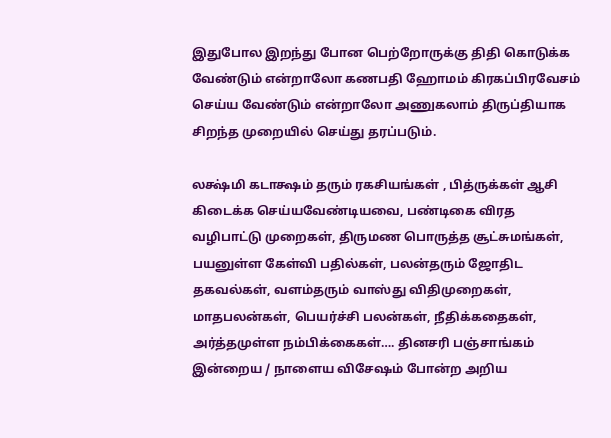இதுபோல இறந்து போன பெற்றோருக்கு திதி கொடுக்க வேண்டும் என்றாலோ கணபதி ஹோமம் கிரகப்பிரவேசம் செய்ய வேண்டும் என்றாலோ அணுகலாம் திருப்தியாக சிறந்த முறையில் செய்து தரப்படும்.

லக்ஷ்மி கடாக்ஷம் தரும் ரகசியங்கள் , பித்ருக்கள் ஆசி கிடைக்க செய்யவேண்டியவை, பண்டிகை விரத வழிபாட்டு முறைகள், திருமண பொருத்த சூட்சுமங்கள், பயனுள்ள கேள்வி பதில்கள், பலன்தரும் ஜோதிட தகவல்கள், வளம்தரும் வாஸ்து விதிமுறைகள், மாதபலன்கள், பெயர்ச்சி பலன்கள், நீதிக்கதைகள், அர்த்தமுள்ள நம்பிக்கைகள்…. தினசரி பஞ்சாங்கம் இன்றைய / நாளைய விசேஷம் போன்ற அறிய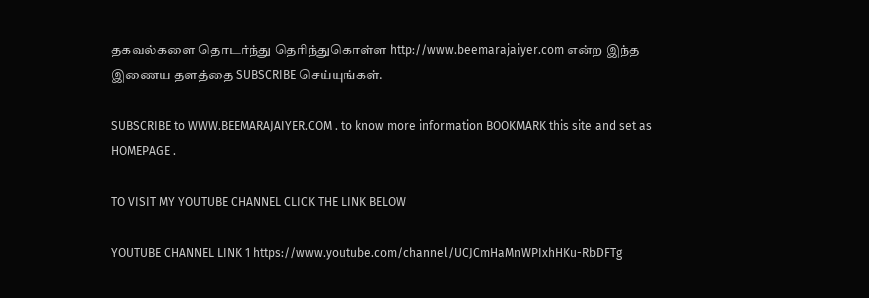தகவல்களை தொடர்ந்து தெரிந்துகொள்ள http://www.beemarajaiyer.com என்ற இந்த இணைய தளத்தை SUBSCRIBE செய்யுங்கள்.

SUBSCRIBE to WWW.BEEMARAJAIYER.COM . to know more information BOOKMARK this site and set as HOMEPAGE .

TO VISIT MY YOUTUBE CHANNEL CLICK THE LINK BELOW

YOUTUBE CHANNEL LINK 1 https://www.youtube.com/channel/UCJCmHaMnWPIxhHKu-RbDFTg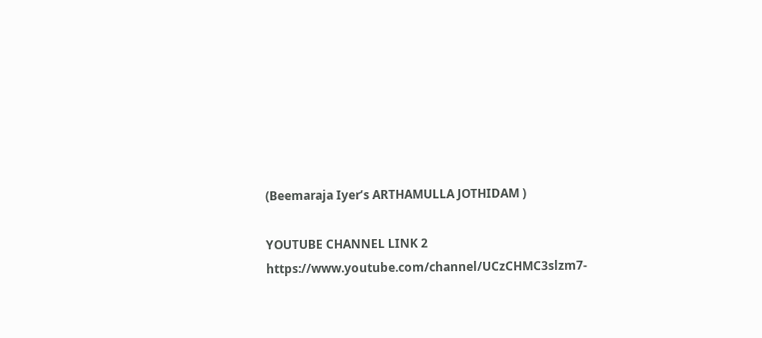(Beemaraja Iyer’s ARTHAMULLA JOTHIDAM )

YOUTUBE CHANNEL LINK 2 https://www.youtube.com/channel/UCzCHMC3slzm7-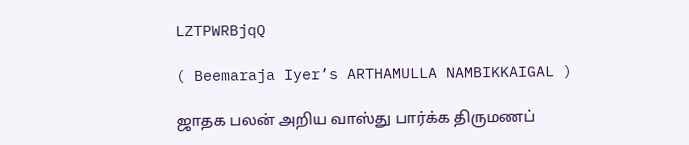LZTPWRBjqQ

( Beemaraja Iyer’s ARTHAMULLA NAMBIKKAIGAL )

ஜாதக பலன் அறிய வாஸ்து பார்க்க திருமணப்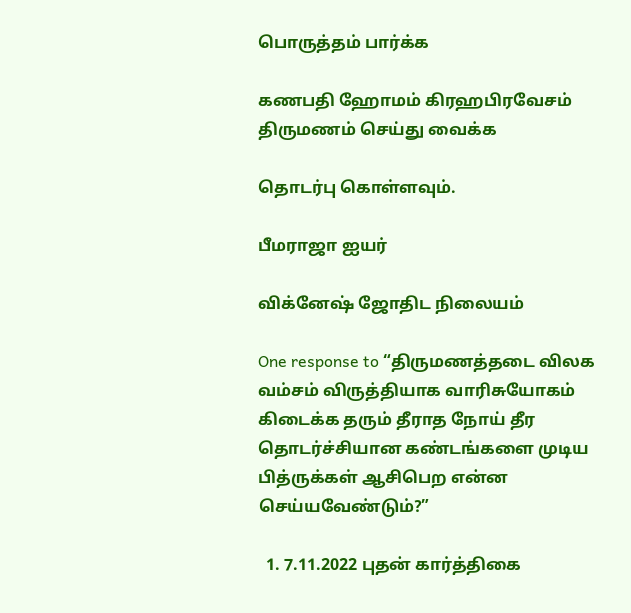பொருத்தம் பார்க்க

கணபதி ஹோமம் கிரஹபிரவேசம் திருமணம் செய்து வைக்க

தொடர்பு கொள்ளவும்.

பீமராஜா ஐயர்

விக்னேஷ் ஜோதிட நிலையம்

One response to “திருமணத்தடை விலக வம்சம் விருத்தியாக வாரிசுயோகம் கிடைக்க தரும் தீராத நோய் தீர தொடர்ச்சியான கண்டங்களை முடிய பித்ருக்கள் ஆசிபெற என்ன செய்யவேண்டும்?”

  1. 7.11.2022 புதன் கார்த்திகை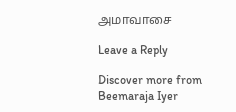அமாவாசை

Leave a Reply

Discover more from Beemaraja Iyer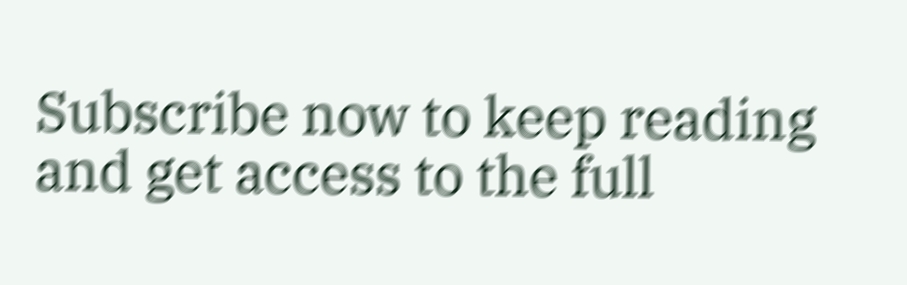Subscribe now to keep reading and get access to the full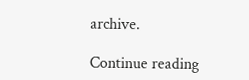archive.

Continue reading